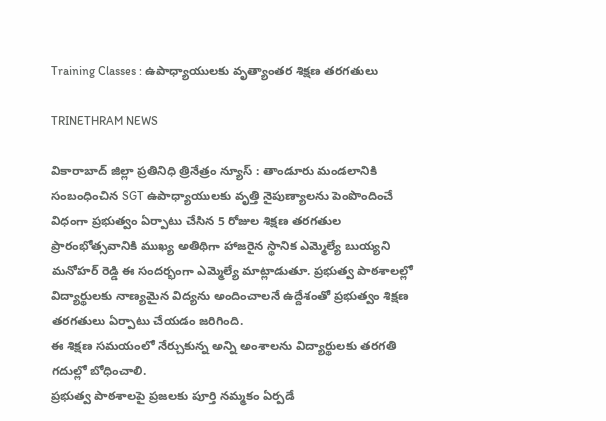Training Classes : ఉపాధ్యాయులకు వృత్యాంతర శిక్షణ తరగతులు

TRINETHRAM NEWS

వికారాబాద్ జిల్లా ప్రతినిధి త్రినేత్రం న్యూస్ : తాండూరు మండలానికి సంబంధించిన SGT ఉపాధ్యాయులకు వృత్తి నైపుణ్యాలను పెంపొందించే విధంగా ప్రభుత్వం ఏర్పాటు చేసిన 5 రోజుల శిక్షణ తరగతుల ప్రారంభోత్సవానికి ముఖ్య అతిథిగా హాజరైన స్థానిక ఎమ్మెల్యే బుయ్యని మనోహర్ రెడ్డి ఈ సందర్భంగా ఎమ్మెల్యే మాట్లాడుతూ. ప్రభుత్వ పాఠశాలల్లో విద్యార్థులకు నాణ్యమైన విద్యను అందించాలనే ఉద్దేశంతో ప్రభుత్వం శిక్షణ తరగతులు ఏర్పాటు చేయడం జరిగింది.
ఈ శిక్షణ సమయంలో నేర్చుకున్న అన్ని అంశాలను విద్యార్థులకు తరగతి గదుల్లో బోధించాలి.
ప్రభుత్వ పాఠశాలపై ప్రజలకు పూర్తి నమ్మకం ఏర్పడే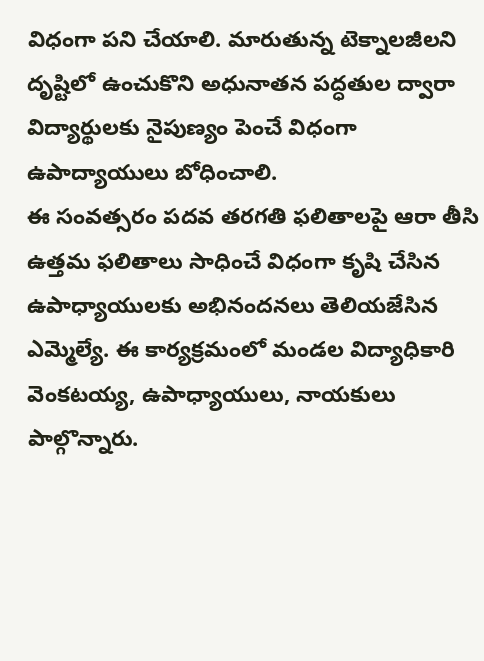విధంగా పని చేయాలి. మారుతున్న టెక్నాలజీలని దృష్టిలో ఉంచుకొని అధునాతన పద్ధతుల ద్వారా విద్యార్థులకు నైపుణ్యం పెంచే విధంగా ఉపాద్యాయులు బోధించాలి.
ఈ సంవత్సరం పదవ తరగతి ఫలితాలపై ఆరా తీసి ఉత్తమ ఫలితాలు సాధించే విధంగా కృషి చేసిన ఉపాధ్యాయులకు అభినందనలు తెలియజేసిన ఎమ్మెల్యే. ఈ కార్యక్రమంలో మండల విద్యాధికారి వెంకటయ్య, ఉపాధ్యాయులు, నాయకులు పాల్గొన్నారు.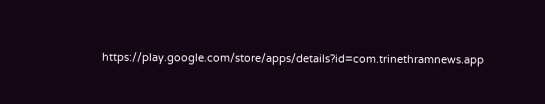https://play.google.com/store/apps/details?id=com.trinethramnews.app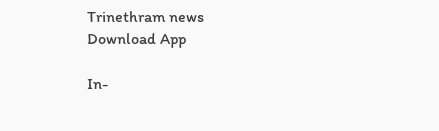Trinethram news
Download App

In-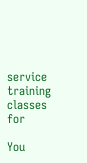service training classes for

You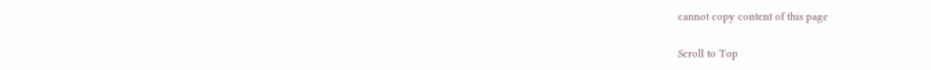cannot copy content of this page

Scroll to Top